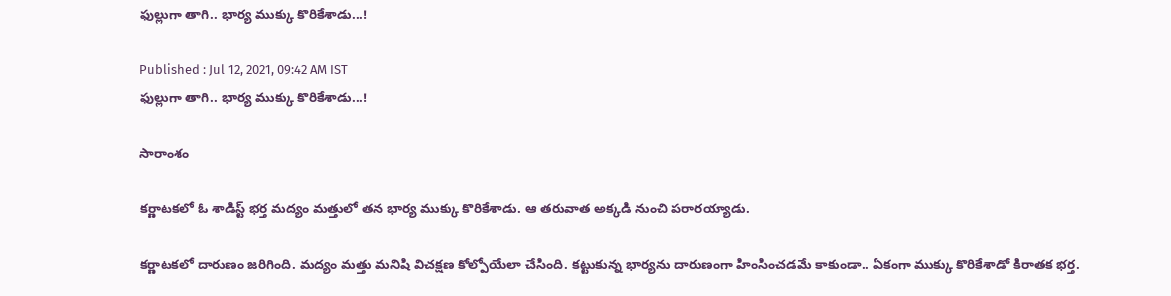ఫుల్లుగా తాగి.. భార్య ముక్కు కొరికేశాడు...!

Published : Jul 12, 2021, 09:42 AM IST
ఫుల్లుగా తాగి.. భార్య ముక్కు కొరికేశాడు...!

సారాంశం

కర్ణాటకలో ఓ శాడిస్ట్ భర్త మద్యం మత్తులో తన భార్య ముక్కు కొరికేశాడు. ఆ తరువాత అక్కడి నుంచి పరారయ్యాడు.

కర్ణాటకలో దారుణం జరిగింది. మద్యం మత్తు మనిషి విచక్షణ కోల్పోయేలా చేసింది. కట్టుకున్న భార్యను దారుణంగా హింసించడమే కాకుండా.. ఏకంగా ముక్కు కొరికేశాడో కిరాతక భర్త.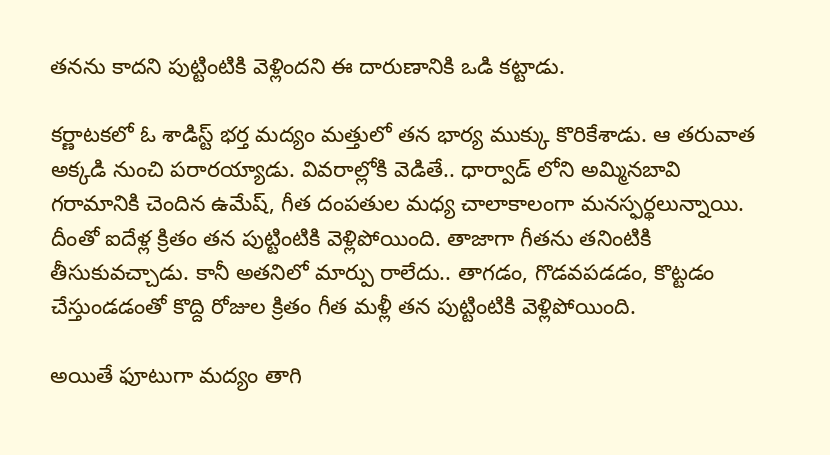తనను కాదని పుట్టింటికి వెళ్లిందని ఈ దారుణానికి ఒడి కట్టాడు.

కర్ణాటకలో ఓ శాడిస్ట్ భర్త మద్యం మత్తులో తన భార్య ముక్కు కొరికేశాడు. ఆ తరువాత అక్కడి నుంచి పరారయ్యాడు. వివరాల్లోకి వెడితే.. ధార్వాడ్ లోని అమ్మినబావి గరామానికి చెందిన ఉమేష్, గీత దంపతుల మధ్య చాలాకాలంగా మనస్ఫర్థలున్నాయి.  దీంతో ఐదేళ్ల క్రితం తన పుట్టింటికి వెళ్లిపోయింది. తాజాగా గీతను తనింటికి తీసుకువచ్చాడు. కానీ అతనిలో మార్పు రాలేదు.. తాగడం, గొడవపడడం, కొట్టడం చేస్తుండడంతో కొద్ది రోజుల క్రితం గీత మళ్లీ తన పుట్టింటికి వెళ్లిపోయింది.

అయితే ఫూటుగా మద్యం తాగి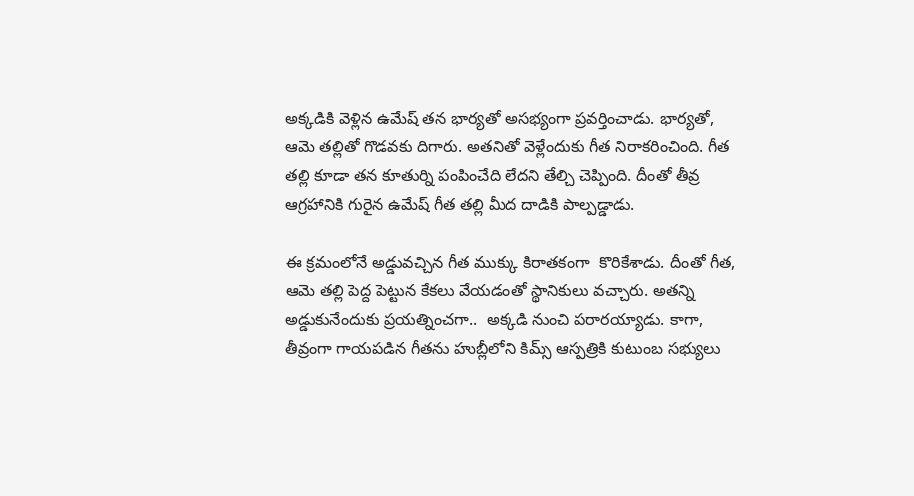అక్కడికి వెళ్లిన ఉమేష్ తన భార్యతో అసభ్యంగా ప్రవర్తించాడు. భార్యతో, ఆమె తల్లితో గొడవకు దిగారు. అతనితో వెళ్లేందుకు గీత నిరాకరించింది. గీత తల్లి కూడా తన కూతుర్ని పంపించేది లేదని తేల్చి చెప్పింది. దీంతో తీవ్ర ఆగ్రహానికి గురైన ఉమేష్ గీత తల్లి మీద దాడికి పాల్పడ్డాడు.

ఈ క్రమంలోనే అడ్డువచ్చిన గీత ముక్కు కిరాతకంగా  కొరికేశాడు. దీంతో గీత, ఆమె తల్లి పెద్ద పెట్టున కేకలు వేయడంతో స్థానికులు వచ్చారు. అతన్ని అడ్డుకునేందుకు ప్రయత్నించగా..  అక్కడి నుంచి పరారయ్యాడు. కాగా, తీవ్రంగా గాయపడిన గీతను హుబ్లీలోని కిమ్స్ ఆస్పత్రికి కుటుంబ సభ్యులు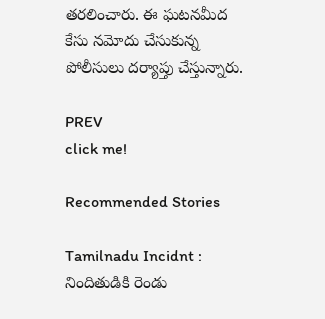తరలించారు. ఈ ఘటనమీద కేసు నమోదు చేసుకున్న పోలీసులు దర్యాప్తు చేస్తున్నారు.

PREV
click me!

Recommended Stories

Tamilnadu Incidnt : నిందితుడికి రెండు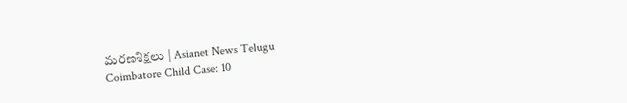మరణశిక్షలు | Asianet News Telugu
Coimbatore Child Case: 10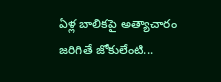ఏళ్ల బాలికపై అత్యాచారం జరిగితే జోకులేంటి...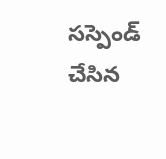సస్పెండ్ చేసిన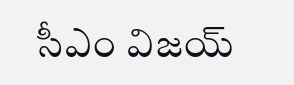సీఎం విజయ్